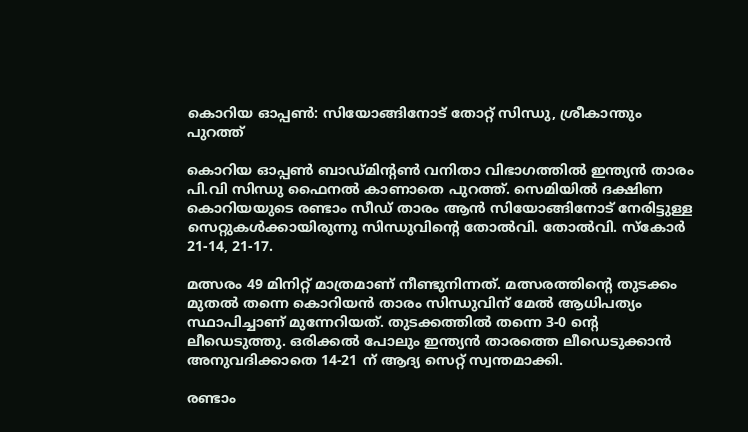കൊറിയ ഓപ്പണ്‍: സിയോങ്ങിനോട് തോറ്റ് സിന്ധു, ശ്രീകാന്തും പുറത്ത്

കൊറിയ ഓപ്പണ്‍ ബാഡ്മിന്റണ്‍ വനിതാ വിഭാഗത്തില്‍ ഇന്ത്യന്‍ താരം പി.വി സിന്ധു ഫൈനല്‍ കാണാതെ പുറത്ത്. സെമിയില്‍ ദക്ഷിണ കൊറിയയുടെ രണ്ടാം സീഡ് താരം ആന്‍ സിയോങ്ങിനോട് നേരിട്ടുള്ള സെറ്റുകള്‍ക്കായിരുന്നു സിന്ധുവിന്റെ തോല്‍വി. തോല്‍വി. സ്‌കോര്‍ 21-14, 21-17.

മത്സരം 49 മിനിറ്റ് മാത്രമാണ് നീണ്ടുനിന്നത്. മത്സരത്തിന്റെ തുടക്കം മുതല്‍ തന്നെ കൊറിയന്‍ താരം സിന്ധുവിന് മേല്‍ ആധിപത്യം സ്ഥാപിച്ചാണ് മുന്നേറിയത്. തുടക്കത്തില്‍ തന്നെ 3-0 ന്റെ ലീഡെടുത്തു. ഒരിക്കല്‍ പോലും ഇന്ത്യന്‍ താരത്തെ ലീഡെടുക്കാന്‍ അനുവദിക്കാതെ 14-21 ന് ആദ്യ സെറ്റ് സ്വന്തമാക്കി.

രണ്ടാം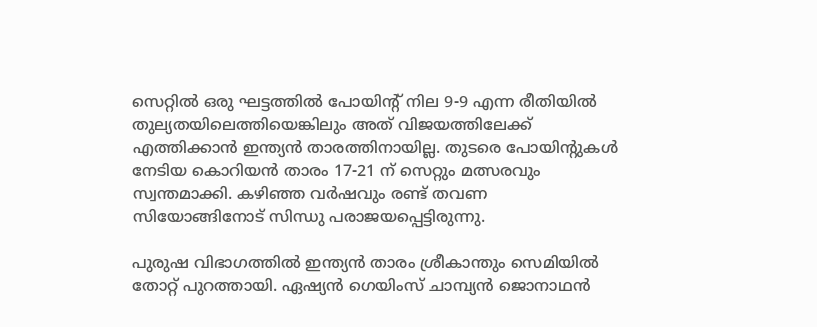സെറ്റില്‍ ഒരു ഘട്ടത്തില്‍ പോയിന്റ് നില 9-9 എന്ന രീതിയില്‍ തുല്യതയിലെത്തിയെങ്കിലും അത് വിജയത്തിലേക്ക് എത്തിക്കാന്‍ ഇന്ത്യന്‍ താരത്തിനായില്ല. തുടരെ പോയിന്റുകള്‍ നേടിയ കൊറിയന്‍ താരം 17-21 ന് സെറ്റും മത്സരവും സ്വന്തമാക്കി. കഴിഞ്ഞ വര്‍ഷവും രണ്ട് തവണ സിയോങ്ങിനോട് സിന്ധു പരാജയപ്പെട്ടിരുന്നു.

പുരുഷ വിഭാഗത്തില്‍ ഇന്ത്യന്‍ താരം ശ്രീകാന്തും സെമിയില്‍ തോറ്റ് പുറത്തായി. ഏഷ്യന്‍ ഗെയിംസ് ചാമ്പ്യന്‍ ജൊനാഥന്‍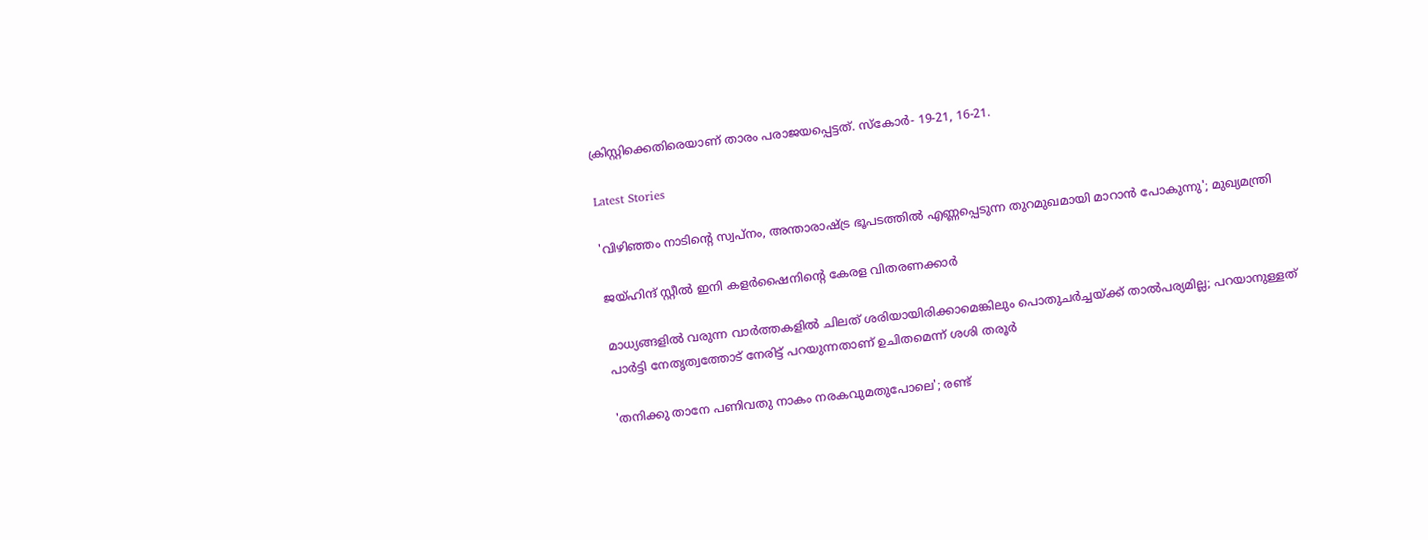ക്രിസ്റ്റിക്കെതിരെയാണ് താരം പരാജയപ്പെട്ടത്. സ്‌കോര്‍- 19-21, 16-21.

Latest Stories

'വിഴിഞ്ഞം നാടിന്റെ സ്വപ്നം, അന്താരാഷ്ട്ര ഭൂപടത്തിൽ എണ്ണപ്പെടുന്ന തുറമുഖമായി മാറാൻ പോകുന്നു'; മുഖ്യമന്ത്രി

ജയ്ഹിന്ദ് സ്റ്റീല്‍ ഇനി കളര്‍ഷൈനിന്റെ കേരള വിതരണക്കാര്‍

മാധ്യങ്ങളില്‍ വരുന്ന വാര്‍ത്തകളില്‍ ചിലത് ശരിയായിരിക്കാമെങ്കിലും പൊതുചര്‍ച്ചയ്ക്ക് താല്‍പര്യമില്ല; പറയാനുള്ളത് പാര്‍ട്ടി നേതൃത്വത്തോട് നേരിട്ട് പറയുന്നതാണ് ഉചിതമെന്ന് ശശി തരൂര്‍

'തനിക്കു താനേ പണിവതു നാകം നരകവുമതുപോലെ'; രണ്ട്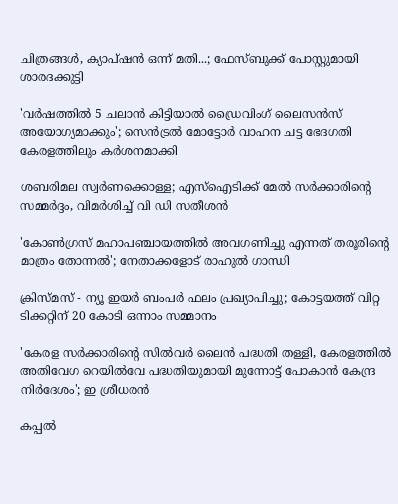ചിത്രങ്ങൾ, ക്യാപ്‌ഷൻ ഒന്ന് മതി...; ഫേസ്ബുക്ക് പോസ്റ്റുമായി ശാരദക്കുട്ടി

'വര്‍ഷത്തില്‍ 5 ചലാന്‍ കിട്ടിയാല്‍ ഡ്രൈവിംഗ് ലൈസന്‍സ് അയോഗ്യമാക്കും'; സെൻട്രൽ മോട്ടോർ വാഹന ചട്ട ഭേദഗതി കേരളത്തിലും കർശനമാക്കി

ശബരിമല സ്വര്‍ണക്കൊള്ള; എസ്‌ഐടിക്ക് മേല്‍ സര്‍ക്കാരിന്റെ സമ്മർദ്ദം, വിമർശിച്ച് വി ഡി സതീശന്‍

'കോണ്‍ഗ്രസ് മഹാപഞ്ചായത്തില്‍ അവഗണിച്ചു എന്നത് തരൂരിന്റെ മാത്രം തോന്നല്‍'; നേതാക്കളോട് രാഹുല്‍ ഗാന്ധി

ക്രിസ്മസ് - ന്യൂ ഇയര്‍ ബംപര്‍ ഫലം പ്രഖ്യാപിച്ചു; കോട്ടയത്ത് വിറ്റ ടിക്കറ്റിന് 20 കോടി ഒന്നാം സമ്മാനം

'കേരള സർക്കാരിന്റെ സിൽവർ ലൈൻ പദ്ധതി തള്ളി, കേരളത്തിൽ അതിവേഗ റെയിൽവേ പദ്ധതിയുമായി മുന്നോട്ട് പോകാൻ കേന്ദ്ര നിർദേശം'; ഇ ശ്രീധരൻ

കപ്പൽ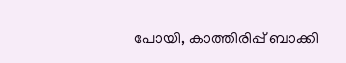പോയി, കാത്തിരിപ്പ് ബാക്കി